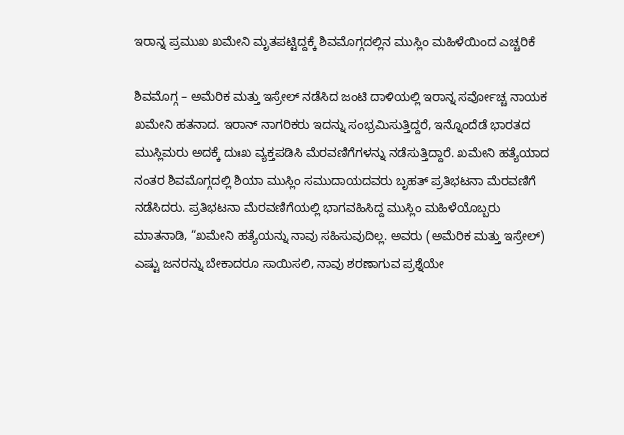ಇರಾನ್ನ ಪ್ರಮುಖ ಖಮೇನಿ ಮೃತಪಟ್ಟಿದ್ದಕ್ಕೆ ಶಿವಮೊಗ್ಗದಲ್ಲಿನ ಮುಸ್ಲಿಂ ಮಹಿಳೆಯಿಂದ ಎಚ್ಚರಿಕೆ

ಶಿವಮೊಗ್ಗ – ಅಮೆರಿಕ ಮತ್ತು ಇಸ್ರೇಲ್ ನಡೆಸಿದ ಜಂಟಿ ದಾಳಿಯಲ್ಲಿ ಇರಾನ್ನ ಸರ್ವೋಚ್ಚ ನಾಯಕ ಖಮೇನಿ ಹತನಾದ. ಇರಾನ್ ನಾಗರಿಕರು ಇದನ್ನು ಸಂಭ್ರಮಿಸುತ್ತಿದ್ದರೆ, ಇನ್ನೊಂದೆಡೆ ಭಾರತದ ಮುಸ್ಲಿಮರು ಅದಕ್ಕೆ ದುಃಖ ವ್ಯಕ್ತಪಡಿಸಿ ಮೆರವಣಿಗೆಗಳನ್ನು ನಡೆಸುತ್ತಿದ್ದಾರೆ. ಖಮೇನಿ ಹತ್ಯೆಯಾದ ನಂತರ ಶಿವಮೊಗ್ಗದಲ್ಲಿ ಶಿಯಾ ಮುಸ್ಲಿಂ ಸಮುದಾಯದವರು ಬೃಹತ್ ಪ್ರತಿಭಟನಾ ಮೆರವಣಿಗೆ ನಡೆಸಿದರು. ಪ್ರತಿಭಟನಾ ಮೆರವಣಿಗೆಯಲ್ಲಿ ಭಾಗವಹಿಸಿದ್ದ ಮುಸ್ಲಿಂ ಮಹಿಳೆಯೊಬ್ಬರು ಮಾತನಾಡಿ, “ಖಮೇನಿ ಹತ್ಯೆಯನ್ನು ನಾವು ಸಹಿಸುವುದಿಲ್ಲ. ಅವರು (ಅಮೆರಿಕ ಮತ್ತು ಇಸ್ರೇಲ್) ಎಷ್ಟು ಜನರನ್ನು ಬೇಕಾದರೂ ಸಾಯಿಸಲಿ, ನಾವು ಶರಣಾಗುವ ಪ್ರಶ್ನೆಯೇ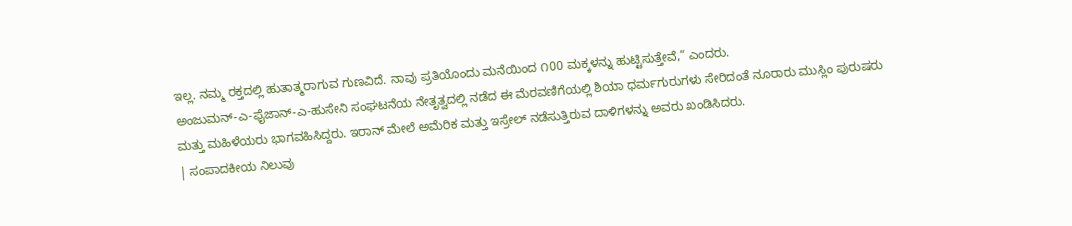ಇಲ್ಲ. ನಮ್ಮ ರಕ್ತದಲ್ಲಿ ಹುತಾತ್ಮರಾಗುವ ಗುಣವಿದೆ. ನಾವು ಪ್ರತಿಯೊಂದು ಮನೆಯಿಂದ ೧00 ಮಕ್ಕಳನ್ನು ಹುಟ್ಟಿಸುತ್ತೇವೆ,” ಎಂದರು.
ಅಂಜುಮನ್-ಎ-ಫೈಜಾನ್-ಎ-ಹುಸೇನಿ ಸಂಘಟನೆಯ ನೇತೃತ್ವದಲ್ಲಿ ನಡೆದ ಈ ಮೆರವಣಿಗೆಯಲ್ಲಿ ಶಿಯಾ ಧರ್ಮಗುರುಗಳು ಸೇರಿದಂತೆ ನೂರಾರು ಮುಸ್ಲಿಂ ಪುರುಷರು ಮತ್ತು ಮಹಿಳೆಯರು ಭಾಗವಹಿಸಿದ್ದರು. ಇರಾನ್ ಮೇಲೆ ಅಮೆರಿಕ ಮತ್ತು ಇಸ್ರೇಲ್ ನಡೆಸುತ್ತಿರುವ ದಾಳಿಗಳನ್ನು ಅವರು ಖಂಡಿಸಿದರು.
| ಸಂಪಾದಕೀಯ ನಿಲುವು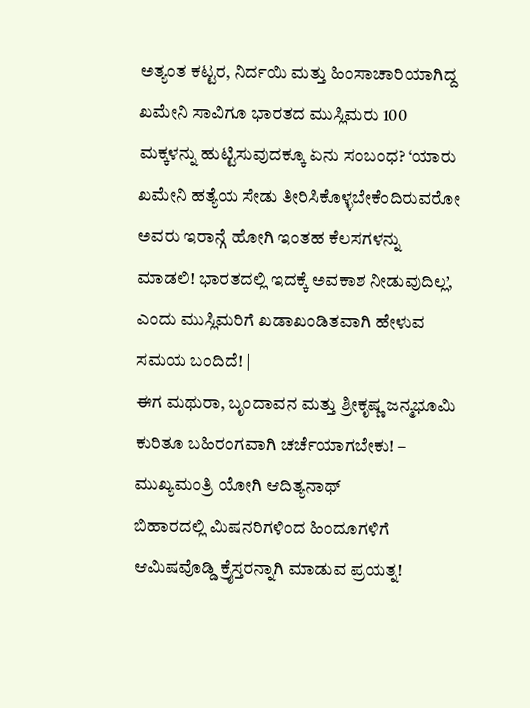ಅತ್ಯಂತ ಕಟ್ಟರ, ನಿರ್ದಯಿ ಮತ್ತು ಹಿಂಸಾಚಾರಿಯಾಗಿದ್ದ ಖಮೇನಿ ಸಾವಿಗೂ ಭಾರತದ ಮುಸ್ಲಿಮರು 100 ಮಕ್ಕಳನ್ನು ಹುಟ್ಟಿಸುವುದಕ್ಕೂ ಏನು ಸಂಬಂಧ? ‘ಯಾರು ಖಮೇನಿ ಹತ್ಯೆಯ ಸೇಡು ತೀರಿಸಿಕೊಳ್ಳಬೇಕೆಂದಿರುವರೋ ಅವರು ಇರಾನ್ಗೆ ಹೋಗಿ ಇಂತಹ ಕೆಲಸಗಳನ್ನು ಮಾಡಲಿ! ಭಾರತದಲ್ಲಿ ಇದಕ್ಕೆ ಅವಕಾಶ ನೀಡುವುದಿಲ್ಲ’, ಎಂದು ಮುಸ್ಲಿಮರಿಗೆ ಖಡಾಖಂಡಿತವಾಗಿ ಹೇಳುವ ಸಮಯ ಬಂದಿದೆ! |
ಈಗ ಮಥುರಾ, ಬೃಂದಾವನ ಮತ್ತು ಶ್ರೀಕೃಷ್ಣ ಜನ್ಮಭೂಮಿ ಕುರಿತೂ ಬಹಿರಂಗವಾಗಿ ಚರ್ಚೆಯಾಗಬೇಕು! – ಮುಖ್ಯಮಂತ್ರಿ ಯೋಗಿ ಆದಿತ್ಯನಾಥ್
ಬಿಹಾರದಲ್ಲಿ ಮಿಷನರಿಗಳಿಂದ ಹಿಂದೂಗಳಿಗೆ ಆಮಿಷವೊಡ್ಡಿ ಕ್ರೈಸ್ತರನ್ನಾಗಿ ಮಾಡುವ ಪ್ರಯತ್ನ!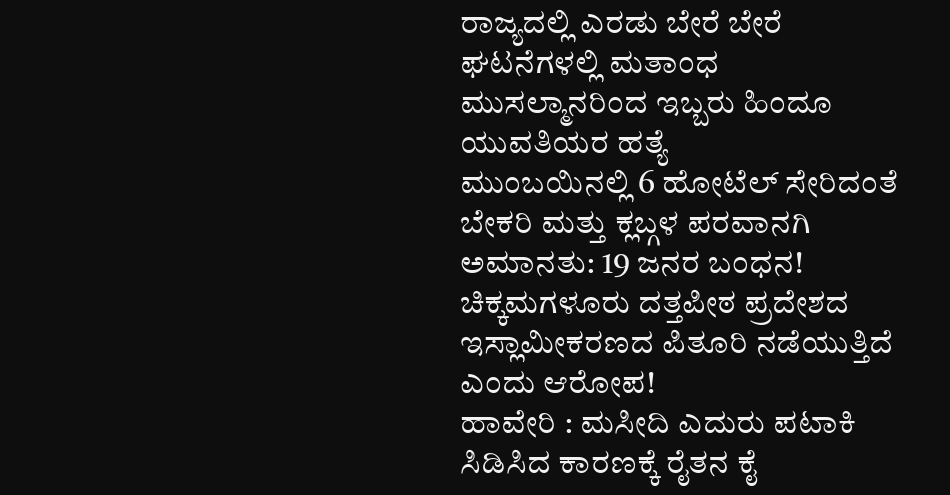ರಾಜ್ಯದಲ್ಲಿ ಎರಡು ಬೇರೆ ಬೇರೆ ಘಟನೆಗಳಲ್ಲಿ ಮತಾಂಧ ಮುಸಲ್ಮಾನರಿಂದ ಇಬ್ಬರು ಹಿಂದೂ ಯುವತಿಯರ ಹತ್ಯೆ
ಮುಂಬಯಿನಲ್ಲಿ 6 ಹೋಟೆಲ್ ಸೇರಿದಂತೆ ಬೇಕರಿ ಮತ್ತು ಕ್ಲಬ್ಗಳ ಪರವಾನಗಿ ಅಮಾನತು: 19 ಜನರ ಬಂಧನ!
ಚಿಕ್ಕಮಗಳೂರು ದತ್ತಪೀಠ ಪ್ರದೇಶದ ಇಸ್ಲಾಮೀಕರಣದ ಪಿತೂರಿ ನಡೆಯುತ್ತಿದೆ ಎಂದು ಆರೋಪ!
ಹಾವೇರಿ : ಮಸೀದಿ ಎದುರು ಪಟಾಕಿ ಸಿಡಿಸಿದ ಕಾರಣಕ್ಕೆ ರೈತನ ಕೈ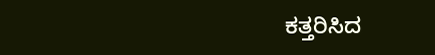ಕತ್ತರಿಸಿದ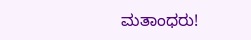ಮತಾಂಧರು!